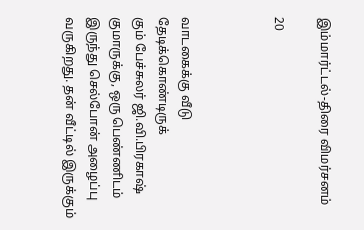இம்மார்ட்டல்-திரை விமர்சனம்

20



வாடகைக்கு வீடு தேடிக்கொண்டிருக்
கும் பேச்சுலர் ஜி.வி.பிரகாஷ் குமாருக்கு, ஒரு பெண்ணிடம் இருந்து செல்போன் அழைப்பு வருகிறது. தன் வீட்டில் இருக்கும்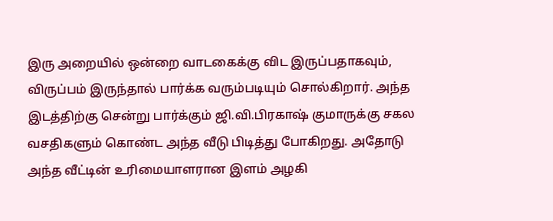இரு அறையில் ஒன்றை வாடகைக்கு விட இருப்பதாகவும், விருப்பம் இருந்தால் பார்க்க வரும்படியும் சொல்கிறார். அந்த இடத்திற்கு சென்று பார்க்கும் ஜி.வி.பிரகாஷ் குமாருக்கு சகல வசதிகளும் கொண்ட அந்த வீடு பிடித்து போகிறது. அதோடு அந்த வீட்டின் உரிமையாளரான இளம் அழகி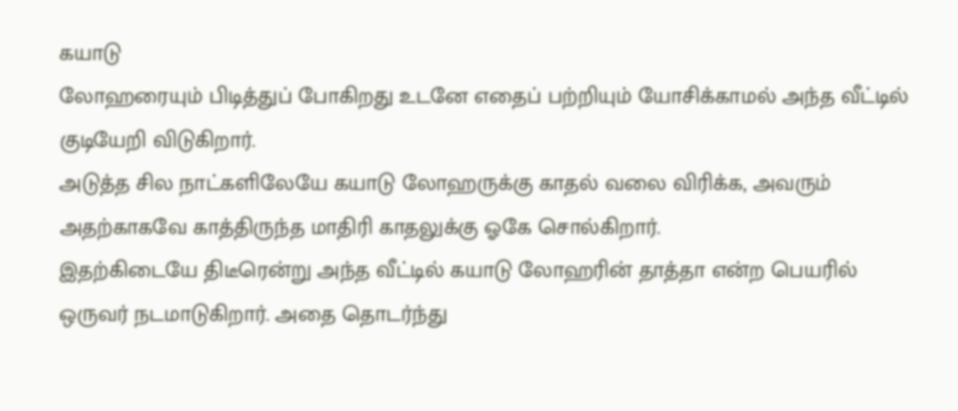கயாடு
லோஹரையும் பிடித்துப் போகிறது உடனே எதைப் பற்றியும் யோசிக்காமல் அந்த வீட்டில் குடியேறி விடுகிறார்.
அடுத்த சில நாட்களிலேயே கயாடு லோஹருக்கு காதல் வலை விரிக்க, அவரும் அதற்காகவே காத்திருந்த மாதிரி காதலுக்கு ஓகே சொல்கிறார்.
இதற்கிடையே திடீரென்று அந்த வீட்டில் கயாடு லோஹரின் தாத்தா என்ற பெயரில் ஒருவர் நடமாடுகிறார். அதை தொடர்ந்து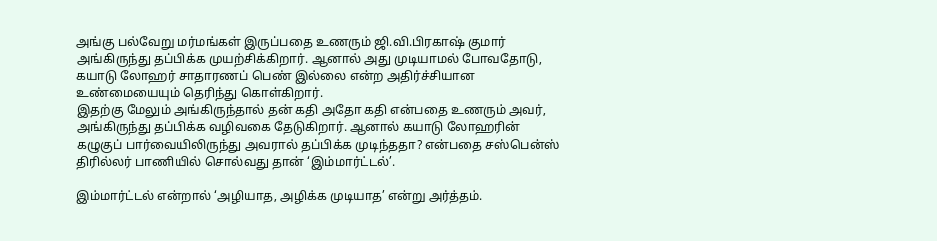அங்கு பல்வேறு மர்மங்கள் இருப்பதை உணரும் ஜி.வி.பிரகாஷ் குமார் அங்கிருந்து தப்பிக்க முயற்சிக்கிறார். ஆனால் அது முடியாமல் போவதோடு, கயாடு லோஹர் சாதாரணப் பெண் இல்லை என்ற அதிர்ச்சியான உண்மையையும் தெரிந்து கொள்கிறார்.
இதற்கு மேலும் அங்கிருந்தால் தன் கதி அதோ கதி என்பதை உணரும் அவர், அங்கிருந்து தப்பிக்க வழிவகை தேடுகிறார். ஆனால் கயாடு லோஹரின் கழுகுப் பார்வையிலிருந்து அவரால் தப்பிக்க முடிந்ததா? என்பதை சஸ்பென்ஸ் திரில்லர் பாணியில் சொல்வது தான் ‘இம்மார்ட்டல்’.

இம்மார்ட்டல் என்றால் ‘அழியாத, அழிக்க முடியாத’ என்று அர்த்தம்.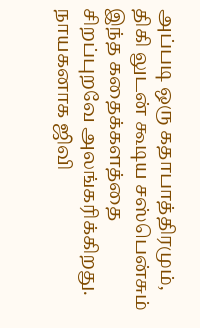அப்படி ஒரு கதாபாத்திரமும், திகி லுடன் கூடிய சஸ்பென்சும் இந்த கதைக்களத்தை சிறப்புறவே அலங்கரிக்கிறது.
நாயகனாக ஜிவி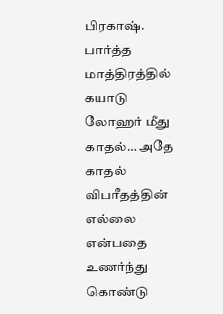பிரகாஷ். பார்த்த மாத்திரத்தில் கயாடு லோஹர் மீது காதல்… அதே காதல் விபரீதத்தின்
எல்லை என்பதை உணர்ந்து கொண்டு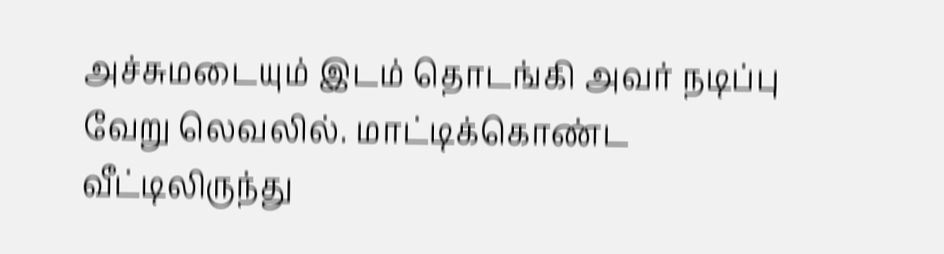அச்சுமடையும் இடம் தொடங்கி அவர் நடிப்பு வேறு லெவலில். மாட்டிக்கொண்ட வீட்டிலிருந்து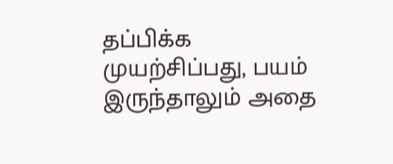தப்பிக்க
முயற்சிப்பது, பயம் இருந்தாலும் அதை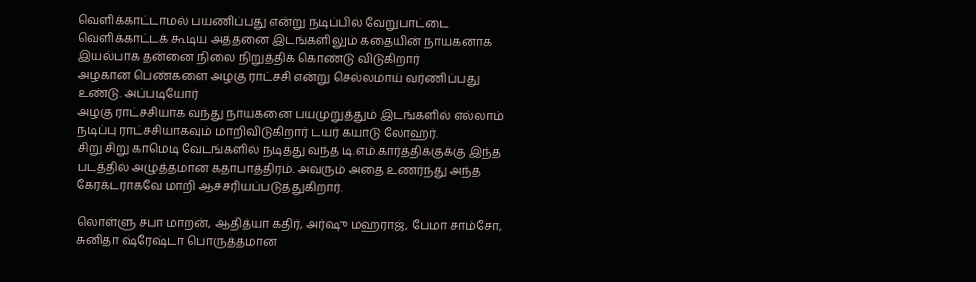வெளிக்காட்டாமல் பயணிப்பது என்று நடிப்பில் வேறுபாட்டை வெளிக்காட்டக் கூடிய அத்தனை இடங்களிலும் கதையின் நாயகனாக இயல்பாக தன்னை நிலை நிறுத்திக் கொண்டு விடுகிறார்
அழகான பெண்களை அழகு ராட்சசி என்று செல்லமாய் வர்ணிப்பது உண்டு. அப்படியோர்
அழகு ராட்சசியாக வந்து நாயகனை பயமுறுத்தும் இடங்களில் எல்லாம் நடிப்பு ராட்சசியாகவும் மாறிவிடுகிறார் டயர் கயாடு லோஹர்.
சிறு சிறு காமெடி வேடங்களில் நடித்து வந்த டி.எம்.கார்த்திக்குக்கு இந்த படத்தில் அழுத்தமான கதாபாத்திரம். அவரும் அதை உணர்ந்து அந்த கேரக்டராகவே மாறி ஆச்சரியப்படுத்துகிறார்.

லொள்ளு சபா மாறன், ஆதித்யா கதிர், அர்ஷு மஹராஜ், பேமா சாம்சோ, சுனிதா ஷ்ரேஷ்டா பொருத்தமான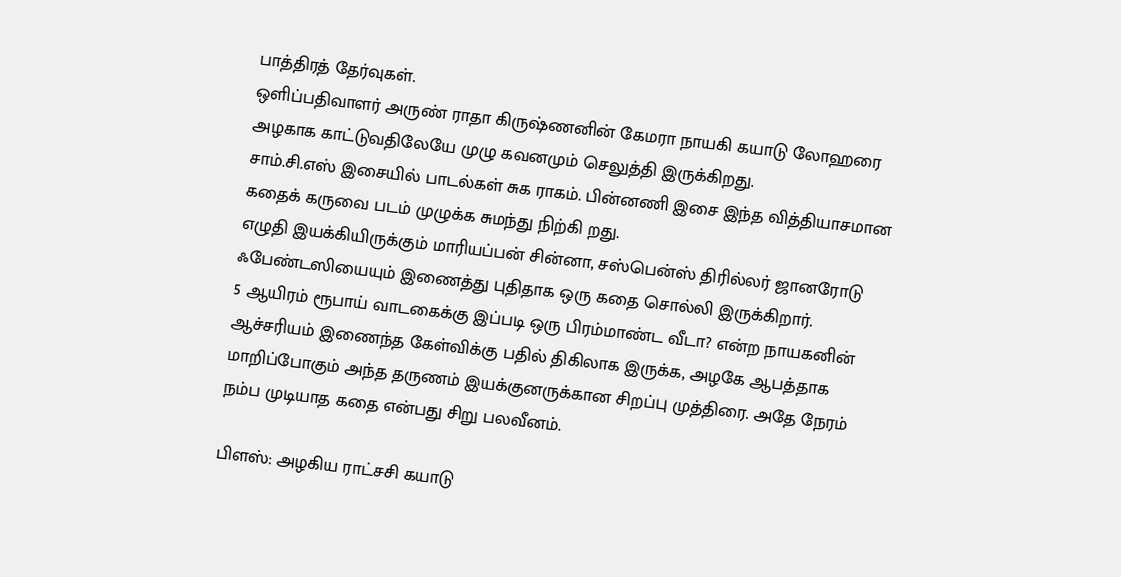பாத்திரத் தேர்வுகள்.
ஒளிப்பதிவாளர் அருண் ராதா கிருஷ்ணனின் கேமரா நாயகி கயாடு லோஹரை அழகாக காட்டுவதிலேயே முழு கவனமும் செலுத்தி இருக்கிறது.
சாம்.சி.எஸ் இசையில் பாடல்கள் சுக ராகம். பின்னணி இசை இந்த வித்தியாசமான கதைக் கருவை படம் முழுக்க சுமந்து நிற்கி றது.
எழுதி இயக்கியிருக்கும் மாரியப்பன் சின்னா, சஸ்பென்ஸ் திரில்லர் ஜானரோடு ஃபேண்டஸியையும் இணைத்து புதிதாக ஒரு கதை சொல்லி இருக்கிறார்.
5 ஆயிரம் ரூபாய் வாடகைக்கு இப்படி ஒரு பிரம்மாண்ட வீடா? என்ற நாயகனின் ஆச்சரியம் இணைந்த கேள்விக்கு பதில் திகிலாக இருக்க, அழகே ஆபத்தாக மாறிப்போகும் அந்த தருணம் இயக்குனருக்கான சிறப்பு முத்திரை. அதே நேரம் நம்ப முடியாத கதை என்பது சிறு பலவீனம்.

பிளஸ்: அழகிய ராட்சசி கயாடு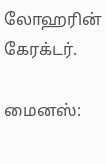லோஹரின் கேரக்டர்.

மைனஸ்: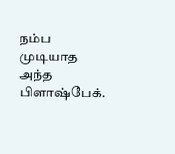நம்ப முடியாத அந்த பிளாஷ்பேக்.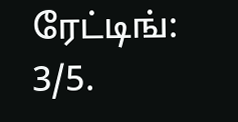ரேட்டிங்: 3/5.